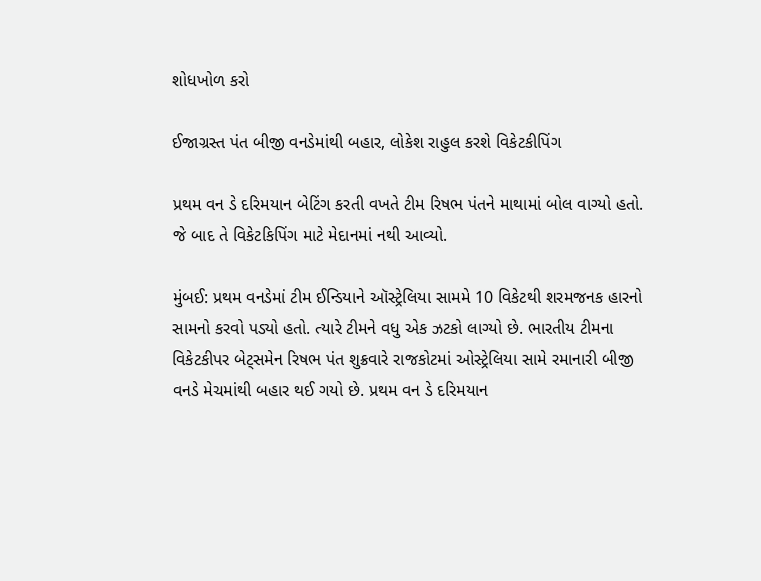શોધખોળ કરો

ઈજાગ્રસ્ત પંત બીજી વનડેમાંથી બહાર, લોકેશ રાહુલ કરશે વિકેટકીપિંગ

પ્રથમ વન ડે દરિમયાન બેટિંગ કરતી વખતે ટીમ રિષભ પંતને માથામાં બોલ વાગ્યો હતો. જે બાદ તે વિકેટકિપિંગ માટે મેદાનમાં નથી આવ્યો.

મુંબઈ: પ્રથમ વનડેમાં ટીમ ઈન્ડિયાને ઑસ્ટ્રેલિયા સામમે 10 વિકેટથી શરમજનક હારનો સામનો કરવો પડ્યો હતો. ત્યારે ટીમને વધુ એક ઝટકો લાગ્યો છે. ભારતીય ટીમના વિકેટકીપર બેટ્સમેન રિષભ પંત શુક્રવારે રાજકોટમાં ઓસ્ટ્રેલિયા સામે રમાનારી બીજી વનડે મેચમાંથી બહાર થઈ ગયો છે. પ્રથમ વન ડે દરિમયાન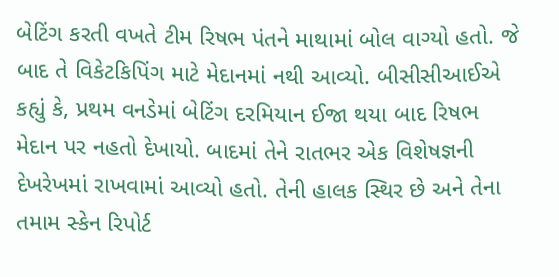બેટિંગ કરતી વખતે ટીમ રિષભ પંતને માથામાં બોલ વાગ્યો હતો. જે બાદ તે વિકેટકિપિંગ માટે મેદાનમાં નથી આવ્યો. બીસીસીઆઈએ કહ્યું કે, પ્રથમ વનડેમાં બેટિંગ દરમિયાન ઈજા થયા બાદ રિષભ મેદાન પર નહતો દેખાયો. બાદમાં તેને રાતભર એક વિશેષજ્ઞની દેખરેખમાં રાખવામાં આવ્યો હતો. તેની હાલક સ્થિર છે અને તેના તમામ સ્કેન રિપોર્ટ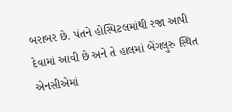બરાબર છે. પંતને હોસ્પિટલમાંથી રજા આપી દેવામાં આવી છે અને તે હાલમાં બેંગલુરુ સ્થિત એનસીએમાં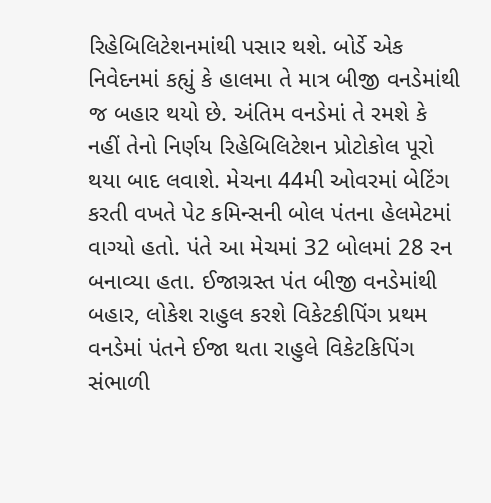રિહેબિલિટેશનમાંથી પસાર થશે. બોર્ડે એક નિવેદનમાં કહ્યું કે હાલમા તે માત્ર બીજી વનડેમાંથી જ બહાર થયો છે. અંતિમ વનડેમાં તે રમશે કે નહીં તેનો નિર્ણય રિહેબિલિટેશન પ્રોટોકોલ પૂરો થયા બાદ લવાશે. મેચના 44મી ઓવરમાં બેટિંગ કરતી વખતે પેટ કમિન્સની બોલ પંતના હેલમેટમાં વાગ્યો હતો. પંતે આ મેચમાં 32 બોલમાં 28 રન બનાવ્યા હતા. ઈજાગ્રસ્ત પંત બીજી વનડેમાંથી બહાર, લોકેશ રાહુલ કરશે વિકેટકીપિંગ પ્રથમ વનડેમાં પંતને ઈજા થતા રાહુલે વિકેટકિપિંગ સંભાળી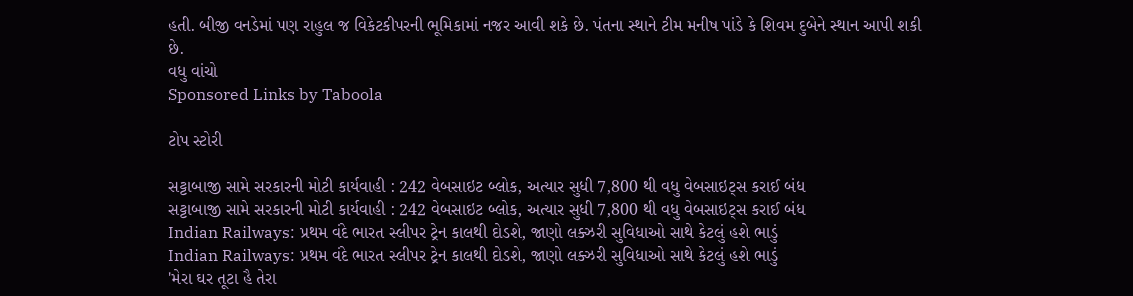હતી. બીજી વનડેમાં પણ રાહુલ જ વિકેટકીપરની ભૂમિકામાં નજર આવી શકે છે. પંતના સ્થાને ટીમ મનીષ પાંડે કે શિવમ દુબેને સ્થાન આપી શકી છે.
વધુ વાંચો
Sponsored Links by Taboola

ટોપ સ્ટોરી

સટ્ટાબાજી સામે સરકારની મોટી કાર્યવાહી : 242 વેબસાઇટ બ્લોક, અત્યાર સુધી 7,800 થી વધુ વેબસાઇટ્સ કરાઈ બંધ
સટ્ટાબાજી સામે સરકારની મોટી કાર્યવાહી : 242 વેબસાઇટ બ્લોક, અત્યાર સુધી 7,800 થી વધુ વેબસાઇટ્સ કરાઈ બંધ
Indian Railways: પ્રથમ વંદે ભારત સ્લીપર ટ્રેન કાલથી દોડશે, જાણો લક્ઝરી સુવિધાઓ સાથે કેટલું હશે ભાડું
Indian Railways: પ્રથમ વંદે ભારત સ્લીપર ટ્રેન કાલથી દોડશે, જાણો લક્ઝરી સુવિધાઓ સાથે કેટલું હશે ભાડું
'મેરા ઘર તૂટા હૈ તેરા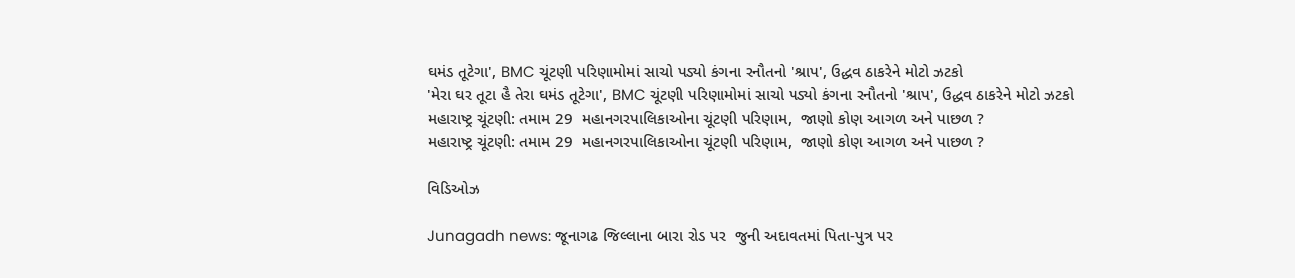ઘમંડ તૂટેગા', BMC ચૂંટણી પરિણામોમાં સાચો પડ્યો કંગના રનૌતનો 'શ્રાપ', ઉદ્ધવ ઠાકરેને મોટો ઝટકો
'મેરા ઘર તૂટા હૈ તેરા ઘમંડ તૂટેગા', BMC ચૂંટણી પરિણામોમાં સાચો પડ્યો કંગના રનૌતનો 'શ્રાપ', ઉદ્ધવ ઠાકરેને મોટો ઝટકો
મહારાષ્ટ્ર ચૂંટણી: તમામ 29  મહાનગરપાલિકાઓના ચૂંટણી પરિણામ,  જાણો કોણ આગળ અને પાછળ ?
મહારાષ્ટ્ર ચૂંટણી: તમામ 29  મહાનગરપાલિકાઓના ચૂંટણી પરિણામ,  જાણો કોણ આગળ અને પાછળ ?

વિડિઓઝ

Junagadh news: જૂનાગઢ જિલ્લાના બારા રોડ પર  જુની અદાવતમાં પિતા-પુત્ર પર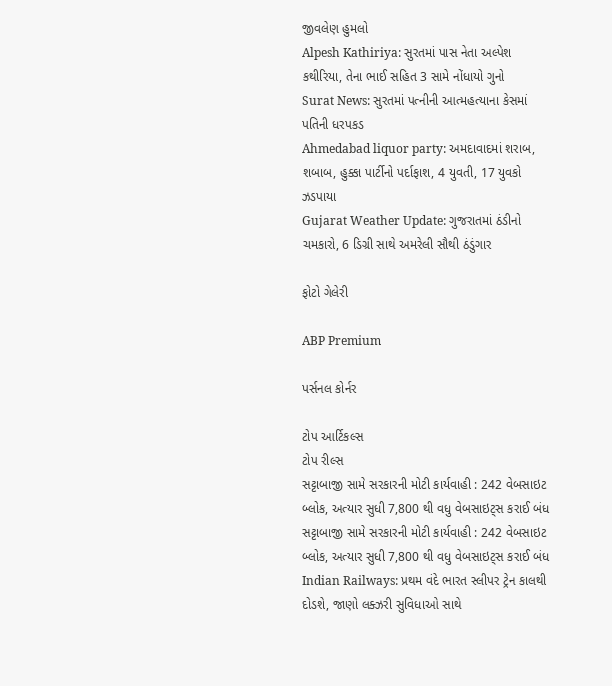જીવલેણ હુમલો
Alpesh Kathiriya: સુરતમાં પાસ નેતા અલ્પેશ કથીરિયા, તેના ભાઈ સહિત 3 સામે નોંધાયો ગુનો
Surat News: સુરતમાં પત્નીની આત્મહત્યાના કેસમાં પતિની ધરપકડ
Ahmedabad liquor party: અમદાવાદમાં શરાબ, શબાબ, હુક્કા પાર્ટીનો પર્દાફાશ, 4 યુવતી, 17 યુવકો ઝડપાયા
Gujarat Weather Update: ગુજરાતમાં ઠંડીનો ચમકારો, 6 ડિગ્રી સાથે અમરેલી સૌથી ઠંડુંગાર

ફોટો ગેલેરી

ABP Premium

પર્સનલ કોર્નર

ટોપ આર્ટિકલ્સ
ટોપ રીલ્સ
સટ્ટાબાજી સામે સરકારની મોટી કાર્યવાહી : 242 વેબસાઇટ બ્લોક, અત્યાર સુધી 7,800 થી વધુ વેબસાઇટ્સ કરાઈ બંધ
સટ્ટાબાજી સામે સરકારની મોટી કાર્યવાહી : 242 વેબસાઇટ બ્લોક, અત્યાર સુધી 7,800 થી વધુ વેબસાઇટ્સ કરાઈ બંધ
Indian Railways: પ્રથમ વંદે ભારત સ્લીપર ટ્રેન કાલથી દોડશે, જાણો લક્ઝરી સુવિધાઓ સાથે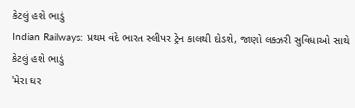કેટલું હશે ભાડું
Indian Railways: પ્રથમ વંદે ભારત સ્લીપર ટ્રેન કાલથી દોડશે, જાણો લક્ઝરી સુવિધાઓ સાથે કેટલું હશે ભાડું
'મેરા ઘર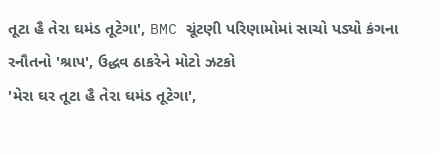તૂટા હૈ તેરા ઘમંડ તૂટેગા', BMC ચૂંટણી પરિણામોમાં સાચો પડ્યો કંગના રનૌતનો 'શ્રાપ', ઉદ્ધવ ઠાકરેને મોટો ઝટકો
'મેરા ઘર તૂટા હૈ તેરા ઘમંડ તૂટેગા',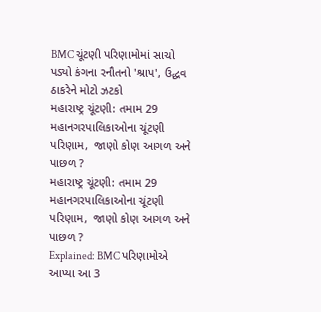BMC ચૂંટણી પરિણામોમાં સાચો પડ્યો કંગના રનૌતનો 'શ્રાપ', ઉદ્ધવ ઠાકરેને મોટો ઝટકો
મહારાષ્ટ્ર ચૂંટણી: તમામ 29  મહાનગરપાલિકાઓના ચૂંટણી પરિણામ,  જાણો કોણ આગળ અને પાછળ ?
મહારાષ્ટ્ર ચૂંટણી: તમામ 29  મહાનગરપાલિકાઓના ચૂંટણી પરિણામ,  જાણો કોણ આગળ અને પાછળ ?
Explained: BMC પરિણામોએ આપ્યા આ 3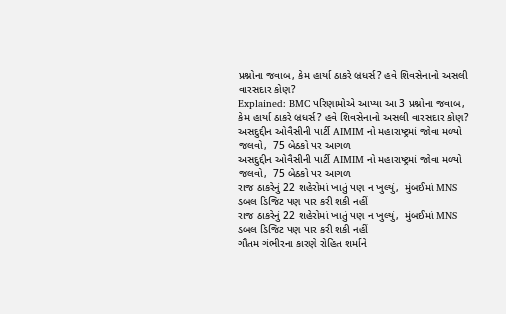પ્રશ્નોના જવાબ, કેમ હાર્યા ઠાકરે બ્રધર્સ? હવે શિવસેનાનો અસલી વારસદાર કોણ?
Explained: BMC પરિણામોએ આપ્યા આ 3 પ્રશ્નોના જવાબ, કેમ હાર્યા ઠાકરે બ્રધર્સ? હવે શિવસેનાનો અસલી વારસદાર કોણ?
અસદુદ્દીન ઓવૈસીની પાર્ટી AIMIM નો મહારાષ્ટ્રમાં જોવા મળ્યો જલવો,  75 બેઠકો પર આગળ
અસદુદ્દીન ઓવૈસીની પાર્ટી AIMIM નો મહારાષ્ટ્રમાં જોવા મળ્યો જલવો,  75 બેઠકો પર આગળ
રાજ ઠાકરેનું 22 શહેરોમાં ખાતું પણ ન ખુલ્યું,  મુંબઈમાં MNS ડબલ ડિજિટ પણ પાર કરી શકી નહીં
રાજ ઠાકરેનું 22 શહેરોમાં ખાતું પણ ન ખુલ્યું,  મુંબઈમાં MNS ડબલ ડિજિટ પણ પાર કરી શકી નહીં
ગૌતમ ગંભીરના કારણે રોહિત શર્માને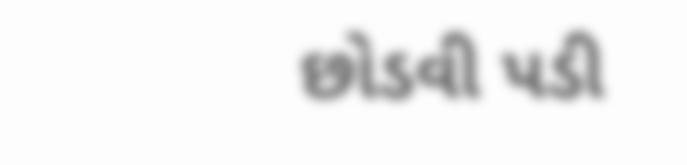છોડવી પડી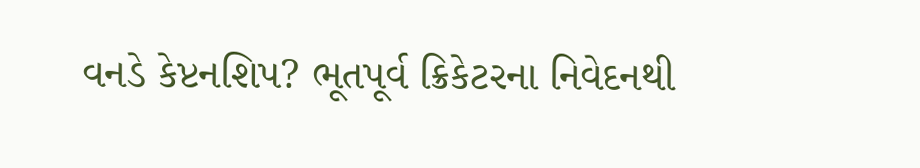વનડે કેપ્ટનશિપ? ભૂતપૂર્વ ક્રિકેટરના નિવેદનથી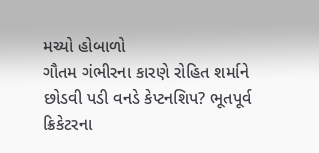મચ્યો હોબાળો
ગૌતમ ગંભીરના કારણે રોહિત શર્માને છોડવી પડી વનડે કેપ્ટનશિપ? ભૂતપૂર્વ ક્રિકેટરના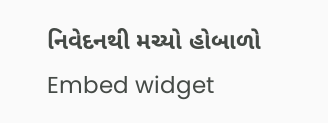નિવેદનથી મચ્યો હોબાળો
Embed widget